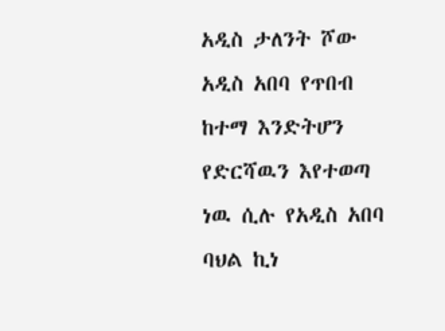አዲስ ታለንት ሾው አዲስ አበባ የጥበብ ከተማ እንድትሆን የድርሻዉን እየተወጣ ነዉ ሲሉ የአዲስ አበባ ባህል ኪነ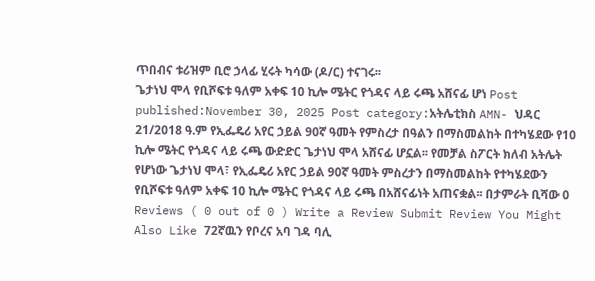ጥበብና ቱሪዝም ቢሮ ኃላፊ ሂሩት ካሳው (ዶ/ር) ተናገሩ፡፡
ጌታነህ ሞላ የቢሾፍቱ ዓለም አቀፍ 10 ኪሎ ሜትር የጎዳና ላይ ሩጫ አሸናፊ ሆነ Post published:November 30, 2025 Post category:አትሌቲክስ AMN- ህዳር 21/2018 ዓ.ም የኢፌዴሪ አየር ኃይል 90ኛ ዓመት የምስረታ በዓልን በማስመልከት በተካሄደው የ10 ኪሎ ሜትር የጎዳና ላይ ሩጫ ውድድር ጌታነህ ሞላ አሸናፊ ሆኗል፡፡ የመቻል ስፖርት ክለብ አትሌት የሆነው ጌታነህ ሞላ፣ የኢፌዴሪ አየር ኃይል 90ኛ ዓመት ምስረታን በማስመልከት የተካሄደውን የቢሾፍቱ ዓለም አቀፍ 10 ኪሎ ሜትር የጎዳና ላይ ሩጫ በአሸናፊነት አጠናቋል፡፡ በታምራት ቢሻው 0 Reviews ( 0 out of 0 ) Write a Review Submit Review You Might Also Like 72ኛዉን የቦረና አባ ገዳ ባሊ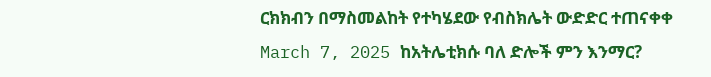ርክክብን በማስመልከት የተካሄደው የብስክሌት ውድድር ተጠናቀቀ March 7, 2025 ከአትሌቲክሱ ባለ ድሎች ምን እንማር?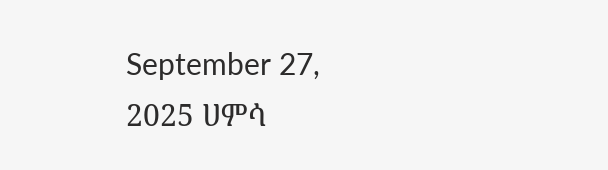September 27, 2025 ሀምሳ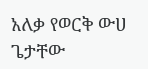አለቃ የወርቅ ውሀ ጌታቸው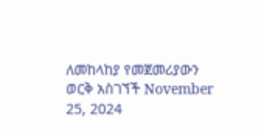ለመከላከያ የመጀመሪያውን ወርቅ አስገኘች November 25, 2024